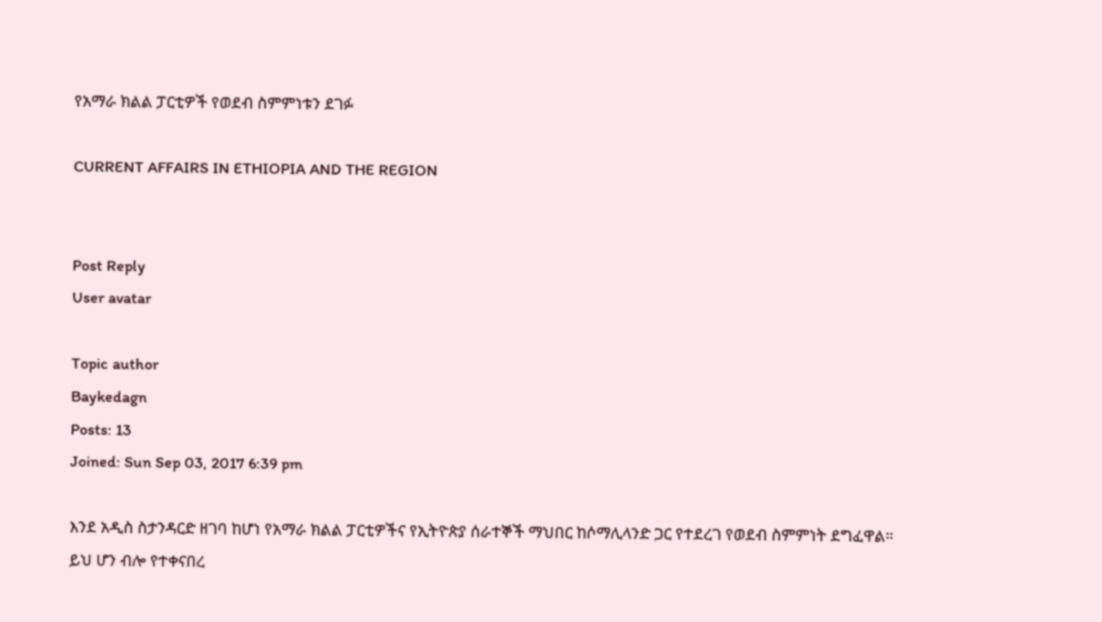የአማራ ክልል ፓርቲዎች የወደብ ስምምነቱን ደገፉ

CURRENT AFFAIRS IN ETHIOPIA AND THE REGION


Post Reply
User avatar

Topic author
Baykedagn
Posts: 13
Joined: Sun Sep 03, 2017 6:39 pm

እንደ አዲስ ስታንዳርድ ዘገባ ከሆነ የአማራ ክልል ፓርቲዎችና የኢትዮጵያ ሰራተኞች ማህበር ከሶማሊላንድ ጋር የተደረገ የወደብ ስምምነት ደግፈዋል። ይህ ሆን ብሎ የተቀናበረ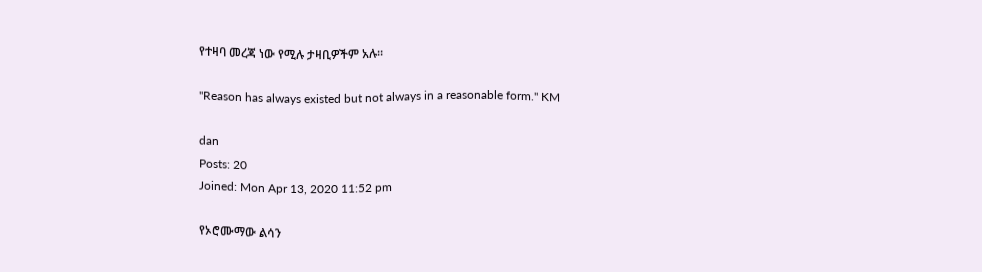የተዛባ መረጃ ነው የሚሉ ታዛቢዎችም አሉ።

"Reason has always existed but not always in a reasonable form." KM

dan
Posts: 20
Joined: Mon Apr 13, 2020 11:52 pm

የኦሮሙማው ልሳን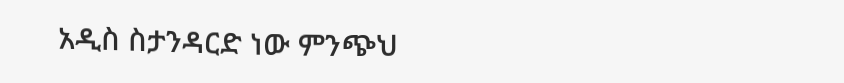አዲስ ስታንዳርድ ነው ምንጭህ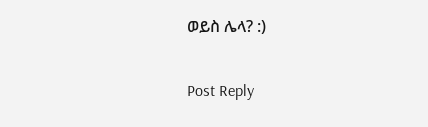ወይስ ሌላ? :)

Post Reply